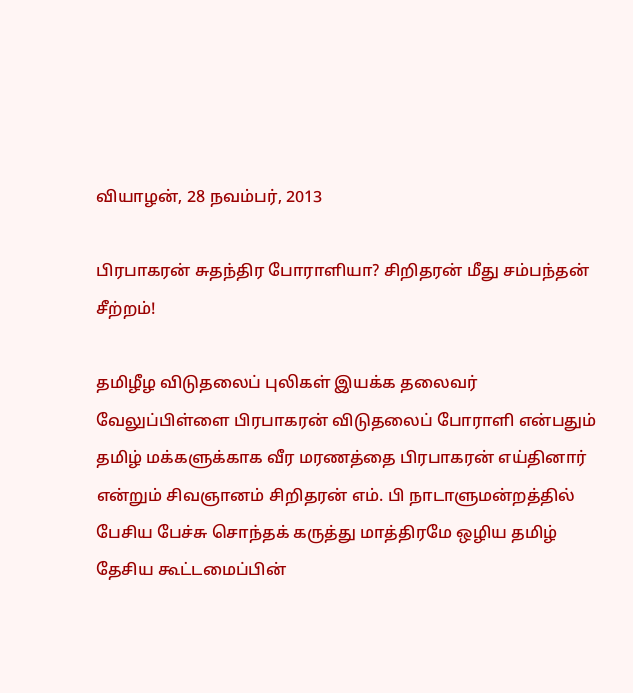வியாழன், 28 நவம்பர், 2013

பிரபாகரன் சுதந்திர போராளியா? சிறிதரன் மீது சம்பந்தன் சீற்றம்!

தமிழீழ விடுதலைப் புலிகள் இயக்க தலைவர் வேலுப்பிள்ளை பிரபாகரன் விடுதலைப் போராளி என்பதும் தமிழ் மக்களுக்காக வீர மரணத்தை பிரபாகரன் எய்தினார் என்றும் சிவஞானம் சிறிதரன் எம். பி நாடாளுமன்றத்தில் பேசிய பேச்சு சொந்தக் கருத்து மாத்திரமே ஒழிய தமிழ் தேசிய கூட்டமைப்பின்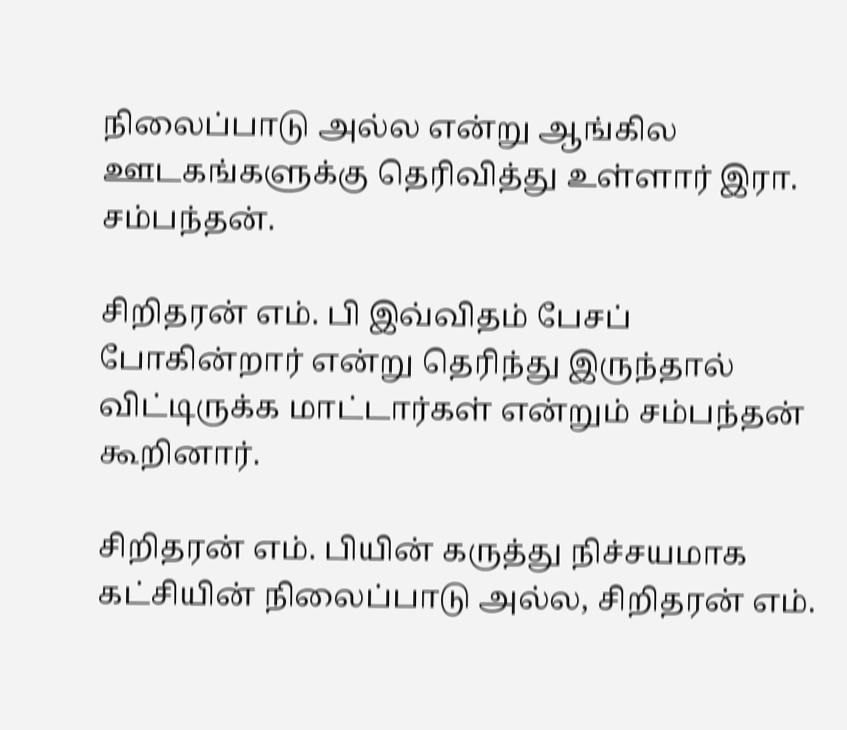நிலைப்பாடு அல்ல என்று ஆங்கில ஊடகங்களுக்கு தெரிவித்து உள்ளார் இரா. சம்பந்தன்.

சிறிதரன் எம். பி இவ்விதம் பேசப் போகின்றார் என்று தெரிந்து இருந்தால் விட்டிருக்க மாட்டார்கள் என்றும் சம்பந்தன் கூறினார்.

சிறிதரன் எம். பியின் கருத்து நிச்சயமாக கட்சியின் நிலைப்பாடு அல்ல, சிறிதரன் எம்.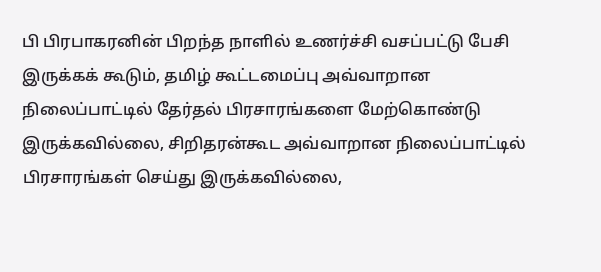பி பிரபாகரனின் பிறந்த நாளில் உணர்ச்சி வசப்பட்டு பேசி இருக்கக் கூடும், தமிழ் கூட்டமைப்பு அவ்வாறான நிலைப்பாட்டில் தேர்தல் பிரசாரங்களை மேற்கொண்டு இருக்கவில்லை, சிறிதரன்கூட அவ்வாறான நிலைப்பாட்டில் பிரசாரங்கள் செய்து இருக்கவில்லை,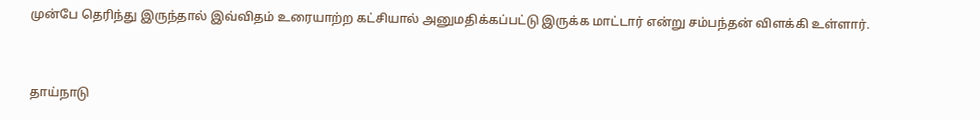முன்பே தெரிந்து இருந்தால் இவ்விதம் உரையாற்ற கட்சியால் அனுமதிக்கப்பட்டு இருக்க மாட்டார் என்று சம்பந்தன் விளக்கி உள்ளார்.



தாய்நாடு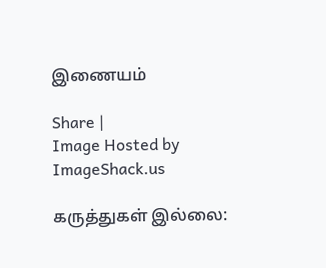இணையம்

Share |
Image Hosted by ImageShack.us

கருத்துகள் இல்லை: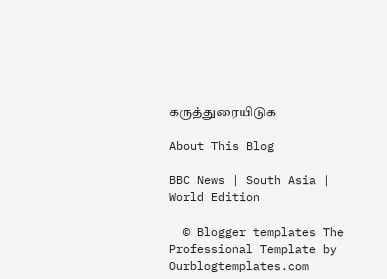கருத்துரையிடுக

About This Blog

BBC News | South Asia | World Edition

  © Blogger templates The Professional Template by Ourblogtemplates.com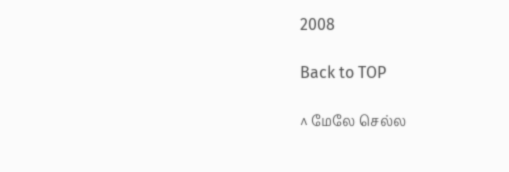2008

Back to TOP

^ மேலே செல்ல